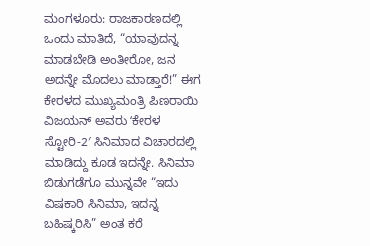ಮಂಗಳೂರು: ರಾಜಕಾರಣದಲ್ಲಿ ಒಂದು ಮಾತಿದೆ, “ಯಾವುದನ್ನ ಮಾಡಬೇಡಿ ಅಂತೀರೋ, ಜನ ಅದನ್ನೇ ಮೊದಲು ಮಾಡ್ತಾರೆ!” ಈಗ ಕೇರಳದ ಮುಖ್ಯಮಂತ್ರಿ ಪಿಣರಾಯಿ ವಿಜಯನ್ ಅವರು ʻಕೇರಳ ಸ್ಟೋರಿ-2′ ಸಿನಿಮಾದ ವಿಚಾರದಲ್ಲಿ ಮಾಡಿದ್ದು ಕೂಡ ಇದನ್ನೇ. ಸಿನಿಮಾ ಬಿಡುಗಡೆಗೂ ಮುನ್ನವೇ “ಇದು ವಿಷಕಾರಿ ಸಿನಿಮಾ, ಇದನ್ನ ಬಹಿಷ್ಕರಿಸಿ” ಅಂತ ಕರೆ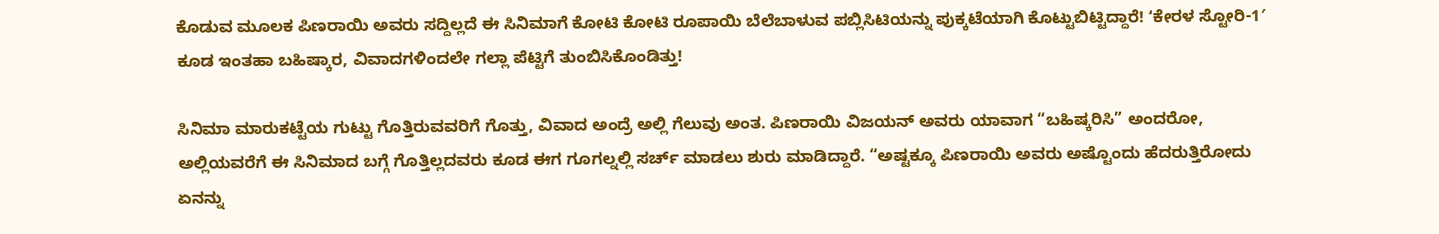ಕೊಡುವ ಮೂಲಕ ಪಿಣರಾಯಿ ಅವರು ಸದ್ದಿಲ್ಲದೆ ಈ ಸಿನಿಮಾಗೆ ಕೋಟಿ ಕೋಟಿ ರೂಪಾಯಿ ಬೆಲೆಬಾಳುವ ಪಬ್ಲಿಸಿಟಿಯನ್ನು ಪುಕ್ಕಟೆಯಾಗಿ ಕೊಟ್ಟುಬಿಟ್ಟಿದ್ದಾರೆ! ʻಕೇರಳ ಸ್ಟೋರಿ-1′ ಕೂಡ ಇಂತಹಾ ಬಹಿಷ್ಕಾರ, ವಿವಾದಗಳಿಂದಲೇ ಗಲ್ಲಾ ಪೆಟ್ಟಿಗೆ ತುಂಬಿಸಿಕೊಂಡಿತ್ತು!

ಸಿನಿಮಾ ಮಾರುಕಟ್ಟೆಯ ಗುಟ್ಟು ಗೊತ್ತಿರುವವರಿಗೆ ಗೊತ್ತು, ವಿವಾದ ಅಂದ್ರೆ ಅಲ್ಲಿ ಗೆಲುವು ಅಂತ. ಪಿಣರಾಯಿ ವಿಜಯನ್ ಅವರು ಯಾವಾಗ “ಬಹಿಷ್ಕರಿಸಿ” ಅಂದರೋ, ಅಲ್ಲಿಯವರೆಗೆ ಈ ಸಿನಿಮಾದ ಬಗ್ಗೆ ಗೊತ್ತಿಲ್ಲದವರು ಕೂಡ ಈಗ ಗೂಗಲ್ನಲ್ಲಿ ಸರ್ಚ್ ಮಾಡಲು ಶುರು ಮಾಡಿದ್ದಾರೆ. “ಅಷ್ಟಕ್ಕೂ ಪಿಣರಾಯಿ ಅವರು ಅಷ್ಟೊಂದು ಹೆದರುತ್ತಿರೋದು ಏನನ್ನು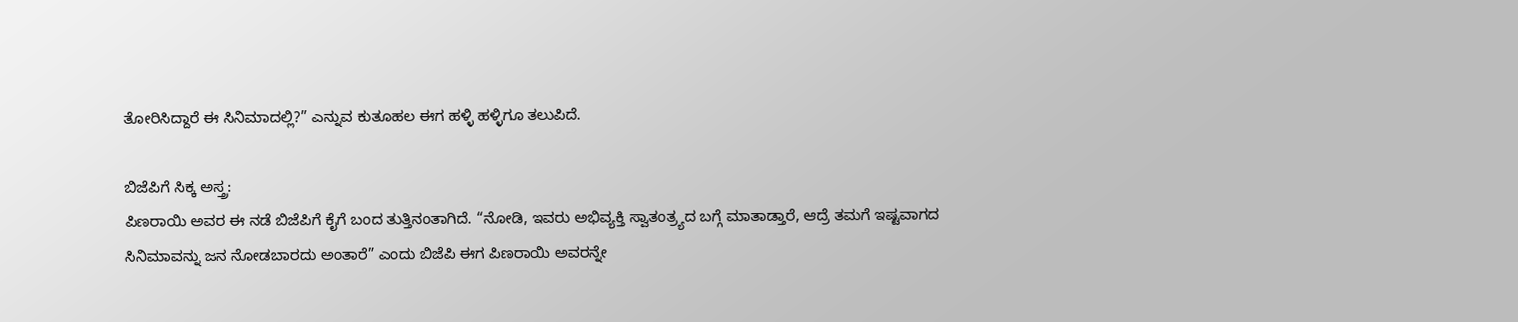ತೋರಿಸಿದ್ದಾರೆ ಈ ಸಿನಿಮಾದಲ್ಲಿ?” ಎನ್ನುವ ಕುತೂಹಲ ಈಗ ಹಳ್ಳಿ ಹಳ್ಳಿಗೂ ತಲುಪಿದೆ.

ಬಿಜೆಪಿಗೆ ಸಿಕ್ಕ ಅಸ್ತ್ರ:
ಪಿಣರಾಯಿ ಅವರ ಈ ನಡೆ ಬಿಜೆಪಿಗೆ ಕೈಗೆ ಬಂದ ತುತ್ತಿನಂತಾಗಿದೆ. “ನೋಡಿ, ಇವರು ಅಭಿವ್ಯಕ್ತಿ ಸ್ವಾತಂತ್ರ್ಯದ ಬಗ್ಗೆ ಮಾತಾಡ್ತಾರೆ, ಆದ್ರೆ ತಮಗೆ ಇಷ್ಟವಾಗದ ಸಿನಿಮಾವನ್ನು ಜನ ನೋಡಬಾರದು ಅಂತಾರೆ” ಎಂದು ಬಿಜೆಪಿ ಈಗ ಪಿಣರಾಯಿ ಅವರನ್ನೇ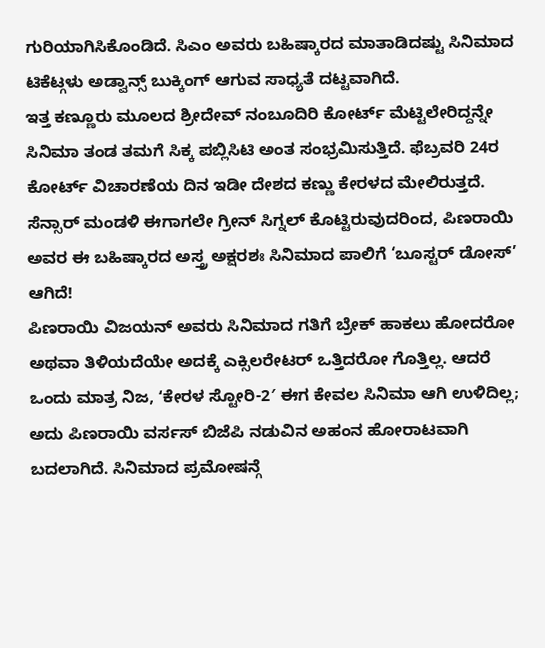ಗುರಿಯಾಗಿಸಿಕೊಂಡಿದೆ. ಸಿಎಂ ಅವರು ಬಹಿಷ್ಕಾರದ ಮಾತಾಡಿದಷ್ಟು ಸಿನಿಮಾದ ಟಿಕೆಟ್ಗಳು ಅಡ್ವಾನ್ಸ್ ಬುಕ್ಕಿಂಗ್ ಆಗುವ ಸಾಧ್ಯತೆ ದಟ್ಟವಾಗಿದೆ.
ಇತ್ತ ಕಣ್ಣೂರು ಮೂಲದ ಶ್ರೀದೇವ್ ನಂಬೂದಿರಿ ಕೋರ್ಟ್ ಮೆಟ್ಟಿಲೇರಿದ್ದನ್ನೇ ಸಿನಿಮಾ ತಂಡ ತಮಗೆ ಸಿಕ್ಕ ಪಬ್ಲಿಸಿಟಿ ಅಂತ ಸಂಭ್ರಮಿಸುತ್ತಿದೆ. ಫೆಬ್ರವರಿ 24ರ ಕೋರ್ಟ್ ವಿಚಾರಣೆಯ ದಿನ ಇಡೀ ದೇಶದ ಕಣ್ಣು ಕೇರಳದ ಮೇಲಿರುತ್ತದೆ. ಸೆನ್ಸಾರ್ ಮಂಡಳಿ ಈಗಾಗಲೇ ಗ್ರೀನ್ ಸಿಗ್ನಲ್ ಕೊಟ್ಟಿರುವುದರಿಂದ, ಪಿಣರಾಯಿ ಅವರ ಈ ಬಹಿಷ್ಕಾರದ ಅಸ್ತ್ರ ಅಕ್ಷರಶಃ ಸಿನಿಮಾದ ಪಾಲಿಗೆ ‘ಬೂಸ್ಟರ್ ಡೋಸ್’ ಆಗಿದೆ!
ಪಿಣರಾಯಿ ವಿಜಯನ್ ಅವರು ಸಿನಿಮಾದ ಗತಿಗೆ ಬ್ರೇಕ್ ಹಾಕಲು ಹೋದರೋ ಅಥವಾ ತಿಳಿಯದೆಯೇ ಅದಕ್ಕೆ ಎಕ್ಸಿಲರೇಟರ್ ಒತ್ತಿದರೋ ಗೊತ್ತಿಲ್ಲ. ಆದರೆ ಒಂದು ಮಾತ್ರ ನಿಜ, ʻಕೇರಳ ಸ್ಟೋರಿ-2′ ಈಗ ಕೇವಲ ಸಿನಿಮಾ ಆಗಿ ಉಳಿದಿಲ್ಲ; ಅದು ಪಿಣರಾಯಿ ವರ್ಸಸ್ ಬಿಜೆಪಿ ನಡುವಿನ ಅಹಂನ ಹೋರಾಟವಾಗಿ ಬದಲಾಗಿದೆ. ಸಿನಿಮಾದ ಪ್ರಮೋಷನ್ಗೆ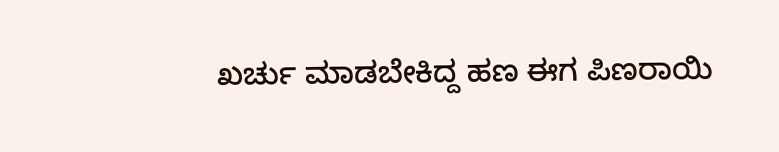ಖರ್ಚು ಮಾಡಬೇಕಿದ್ದ ಹಣ ಈಗ ಪಿಣರಾಯಿ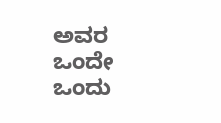ಅವರ ಒಂದೇ ಒಂದು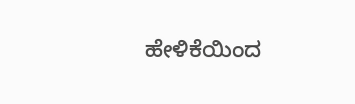ಹೇಳಿಕೆಯಿಂದ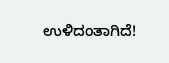ಉಳಿದಂತಾಗಿದೆ!